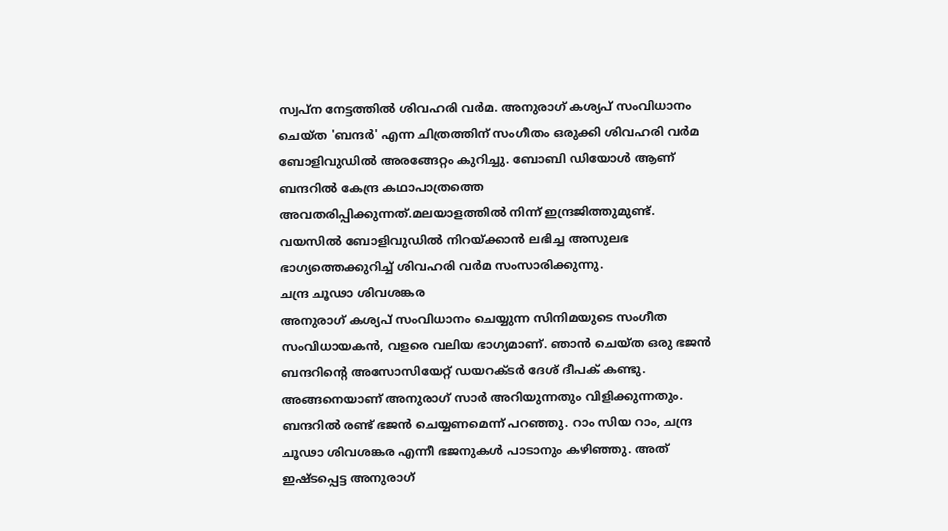സ്വപ്ന നേട്ടത്തിൽ ശിവഹരി വർമ. അനുരാഗ് കശ്യപ് സംവിധാനം ചെയ്ത 'ബന്ദർ' എന്ന ചിത്രത്തിന് സംഗീതം ഒരുക്കി ശിവഹരി വർമ ബോളിവുഡിൽ അരങ്ങേറ്റം കുറിച്ചു. ബോബി ഡിയോൾ ആണ് ബന്ദറിൽ കേന്ദ്ര കഥാപാത്രത്തെ അവതരിപ്പിക്കുന്നത്.മലയാളത്തിൽ നിന്ന് ഇന്ദ്രജിത്തുമുണ്ട്.
വയസിൽ ബോളിവുഡിൽ നിറയ്ക്കാൻ ലഭിച്ച അസുലഭ ഭാഗ്യത്തെക്കുറിച്ച് ശിവഹരി വർമ സംസാരിക്കുന്നു.
ചന്ദ്ര ചൂഢാ ശിവശങ്കര
അനുരാഗ് കശ്യപ് സംവിധാനം ചെയ്യുന്ന സിനിമയുടെ സംഗീത സംവിധായകൻ, വളരെ വലിയ ഭാഗ്യമാണ്. ഞാൻ ചെയ്ത ഒരു ഭജൻ ബന്ദറിന്റെ അസോസിയേറ്റ് ഡയറക്ടർ ദേശ് ദീപക് കണ്ടു. അങ്ങനെയാണ് അനുരാഗ് സാർ അറിയുന്നതും വിളിക്കുന്നതും. ബന്ദറിൽ രണ്ട് ഭജൻ ചെയ്യണമെന്ന് പറഞ്ഞു. റാം സിയ റാം, ചന്ദ്ര ചൂഢാ ശിവശങ്കര എന്നീ ഭജനുകൾ പാടാനും കഴിഞ്ഞു. അത് ഇഷ്ടപ്പെട്ട അനുരാഗ്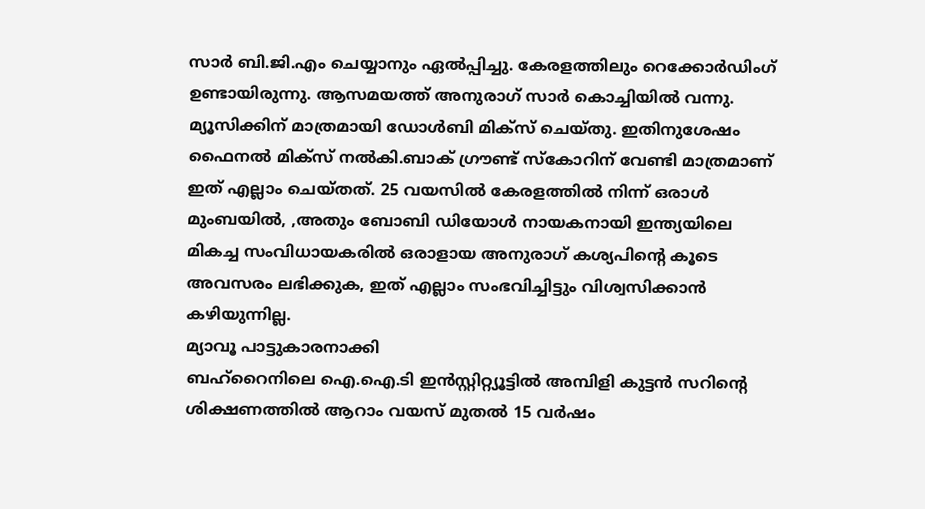സാർ ബി.ജി.എം ചെയ്യാനും ഏൽപ്പിച്ചു. കേരളത്തിലും റെക്കോർഡിംഗ് ഉണ്ടായിരുന്നു. ആസമയത്ത് അനുരാഗ് സാർ കൊച്ചിയിൽ വന്നു. മ്യൂസിക്കിന് മാത്രമായി ഡോൾബി മിക്സ് ചെയ്തു. ഇതിനുശേഷം ഫൈനൽ മിക്സ് നൽകി.ബാക് ഗ്രൗണ്ട് സ്കോറിന് വേണ്ടി മാത്രമാണ് ഇത് എല്ലാം ചെയ്തത്. 25 വയസിൽ കേരളത്തിൽ നിന്ന് ഒരാൾ മുംബയിൽ, ,അതും ബോബി ഡിയോൾ നായകനായി ഇന്ത്യയിലെ മികച്ച സംവിധായകരിൽ ഒരാളായ അനുരാഗ് കശ്യപിന്റെ കൂടെ അവസരം ലഭിക്കുക, ഇത് എല്ലാം സംഭവിച്ചിട്ടും വിശ്വസിക്കാൻ കഴിയുന്നില്ല.
മ്യാവൂ പാട്ടുകാരനാക്കി
ബഹ്റൈനിലെ ഐ.ഐ.ടി ഇൻസ്റ്റിറ്റ്യൂട്ടിൽ അമ്പിളി കുട്ടൻ സറിന്റെ ശിക്ഷണത്തിൽ ആറാം വയസ് മുതൽ 15 വർഷം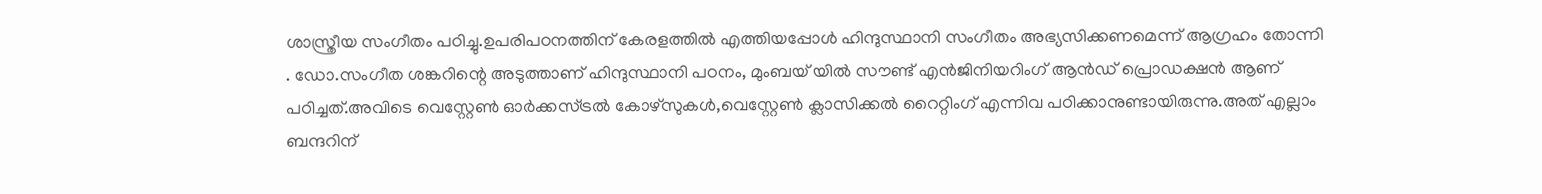ശാസ്ത്രീയ സംഗീതം പഠിച്ചു.ഉപരിപഠനത്തിന് കേരളത്തിൽ എത്തിയപ്പോൾ ഹിന്ദുസ്ഥാനി സംഗീതം അഭ്യസിക്കണമെന്ന് ആഗ്രഹം തോന്നി . ഡോ.സംഗീത ശങ്കറിന്റെ അടുത്താണ് ഹിന്ദുസ്ഥാനി പഠനം, മുംബയ് യിൽ സൗണ്ട് എൻജിനിയറിംഗ് ആൻഡ് പ്രൊഡക്ഷൻ ആണ് പഠിച്ചത്.അവിടെ വെസ്റ്റേൺ ഓർക്കസ്ട്രൽ കോഴ്സുകൾ,വെസ്റ്റേൺ ക്ലാസിക്കൽ റൈറ്റിംഗ് എന്നിവ പഠിക്കാനുണ്ടായിരുന്നു.അത് എല്ലാം ബന്ദറിന്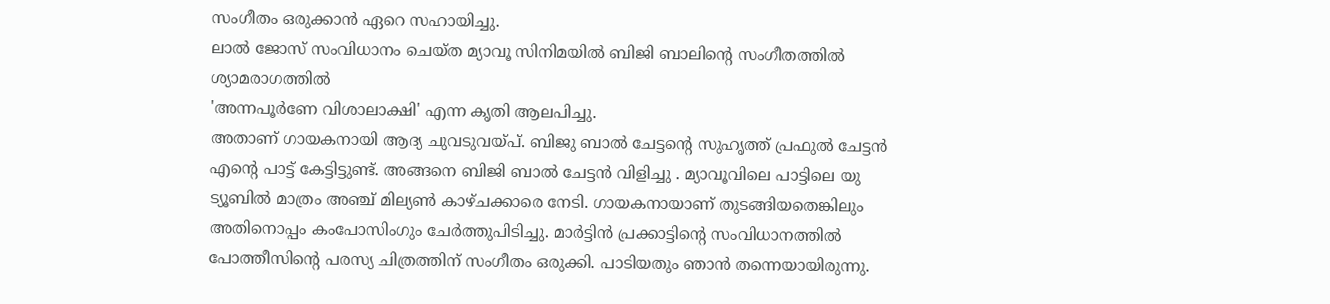സംഗീതം ഒരുക്കാൻ ഏറെ സഹായിച്ചു.
ലാൽ ജോസ് സംവിധാനം ചെയ്ത മ്യാവൂ സിനിമയിൽ ബിജി ബാലിന്റെ സംഗീതത്തിൽ
ശ്യാമരാഗത്തിൽ
'അന്നപൂർണേ വിശാലാക്ഷി' എന്ന കൃതി ആലപിച്ചു.
അതാണ് ഗായകനായി ആദ്യ ചുവടുവയ്പ്. ബിജു ബാൽ ചേട്ടന്റെ സുഹൃത്ത് പ്രഫുൽ ചേട്ടൻ എന്റെ പാട്ട് കേട്ടിട്ടുണ്ട്. അങ്ങനെ ബിജി ബാൽ ചേട്ടൻ വിളിച്ചു . മ്യാവൂവിലെ പാട്ടിലെ യു ട്യൂബിൽ മാത്രം അഞ്ച് മില്യൺ കാഴ്ചക്കാരെ നേടി. ഗായകനായാണ് തുടങ്ങിയതെങ്കിലും അതിനൊപ്പം കംപോസിംഗും ചേർത്തുപിടിച്ചു. മാർട്ടിൻ പ്രക്കാട്ടിന്റെ സംവിധാനത്തിൽ പോത്തീസിന്റെ പരസ്യ ചിത്രത്തിന് സംഗീതം ഒരുക്കി. പാടിയതും ഞാൻ തന്നെയായിരുന്നു.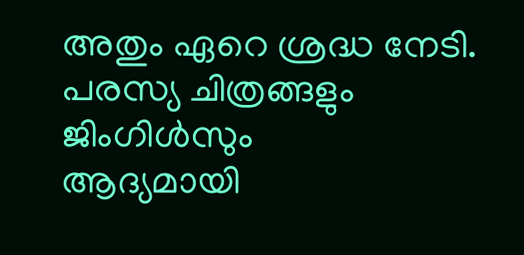അതും ഏറെ ശ്രദ്ധ നേടി.
പരസ്യ ചിത്രങ്ങളും
ജിംഗിൾസും
ആദ്യമായി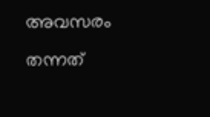അവസരം തന്നത്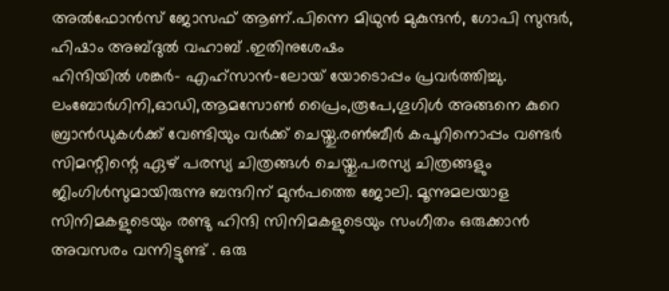അൽഫോൻസ് ജോസഫ് ആണ്.പിന്നെ മിഥുൻ മുകുന്ദൻ, ഗോപി സുന്ദർ, ഹിഷാം അബ്ദുൽ വഹാബ് .ഇതിനുശേഷം
ഹിന്ദിയിൽ ശങ്കർ- എഹ്സാൻ-ലോയ് യോടൊപ്പം പ്രവർത്തിച്ചു.
ലംബോർഗിനി,ഓഡി,ആമസോൺ പ്രൈം,രൂപേ,ഗൂഗിൾ അങ്ങനെ കുറെ ബ്രാൻഡുകൾക്ക് വേണ്ടിയും വർക്ക് ചെയ്തു.രൺബീർ കപൂറിനൊപ്പം വണ്ടർ സിമന്റിന്റെ ഏഴ് പരസ്യ ചിത്രങ്ങൾ ചെയ്തു.പരസ്യ ചിത്രങ്ങളും ജിംഗിൾസുമായിരുന്നു ബന്ദറിന് മുൻപത്തെ ജോലി. മൂന്നുമലയാള സിനിമകളുടെയും രണ്ടു ഹിന്ദി സിനിമകളുടെയും സംഗീതം ഒരുക്കാൻ അവസരം വന്നിട്ടുണ്ട് . ഒരു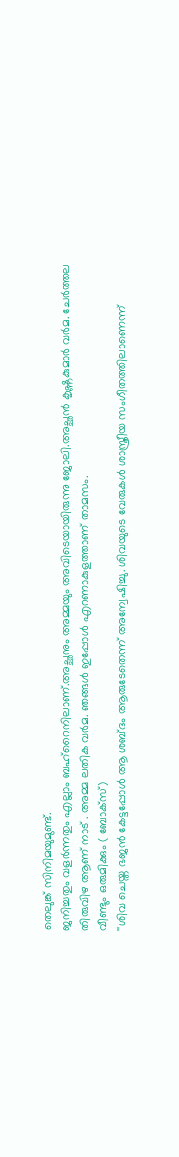തെലുങ്ക് സിനിമയുമുണ്ട്.
ജനിച്ചതും വളർന്നതും എല്ലാം ബഹ്റൈനിലാണ്.അച്ഛനും അമ്മയും അവിടെയായിരുന്നു ജോലി.അച്ഛൻ കൃഷ്ണകുമാർ വർമ. ചേർത്തല തിരുവിഴ ആണ് നാട് . അമ്മ ലതിക വർമ. ഞങ്ങൾ ഇപ്പോൾ എറണാകുളത്താണ് താമസം.
വീണ്ടും ഒരുമിക്കും ( ബോക്സ്)
''ശിവ ചെയ്ത ഭജൻ കേട്ടപ്പോൾ ആ ശബ്ദം ആരുടേതെന്ന് അന്വേഷിച്ചു. ശിവയുടെ വേരുകൾ ശാസ്ത്രീയ സംഗീതത്തിലാണെന്ന്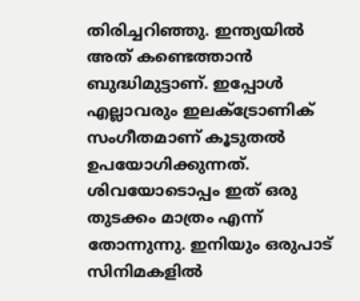തിരിച്ചറിഞ്ഞു. ഇന്ത്യയിൽ അത് കണ്ടെത്താൻ ബുദ്ധിമുട്ടാണ്. ഇപ്പോൾ എല്ലാവരും ഇലക്ട്രോണിക് സംഗീതമാണ് കൂടുതൽ ഉപയോഗിക്കുന്നത്. ശിവയോടൊപ്പം ഇത് ഒരു തുടക്കം മാത്രം എന്ന് തോന്നുന്നു. ഇനിയും ഒരുപാട് സിനിമകളിൽ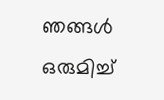ഞങ്ങൾ ഒരുമിച്ച്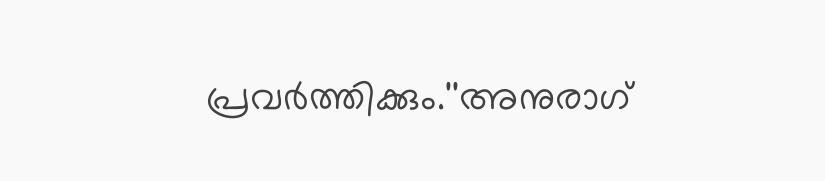പ്രവർത്തിക്കും.''അനുരാഗ്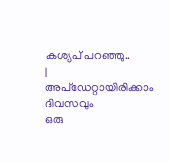കശ്യപ് പറഞ്ഞു..
|
അപ്ഡേറ്റായിരിക്കാം ദിവസവും
ഒരു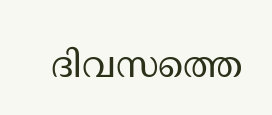ദിവസത്തെ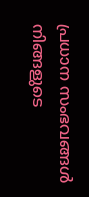പ്രധാന സംഭവങ്ങൾ നിങ്ങളുടെ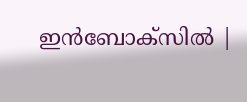ഇൻബോക്സിൽ |